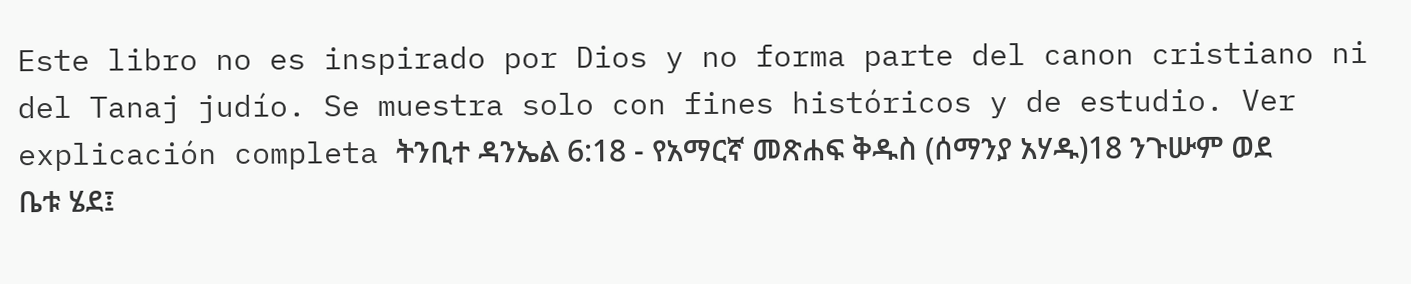Este libro no es inspirado por Dios y no forma parte del canon cristiano ni del Tanaj judío. Se muestra solo con fines históricos y de estudio. Ver explicación completa ትንቢተ ዳንኤል 6:18 - የአማርኛ መጽሐፍ ቅዱስ (ሰማንያ አሃዱ)18 ንጉሡም ወደ ቤቱ ሄደ፤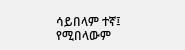ሳይበላም ተኛ፤ የሚበላውም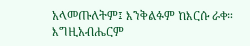አላመጡለትም፤ እንቅልፉም ከእርሱ ራቀ። እግዚአብሔርም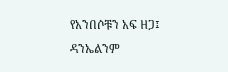የአንበሶቹን አፍ ዘጋ፤ ዳንኤልንም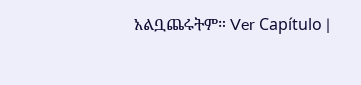አልቧጨሩትም። Ver Capítulo |